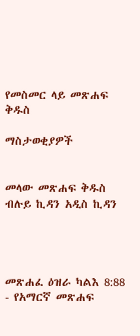የመስመር ላይ መጽሐፍ ቅዱስ

ማስታወቂያዎች


መላው መጽሐፍ ቅዱስ ብሉይ ኪዳን አዲስ ኪዳን




መጽሐፈ ዕዝራ ካልእ 8:88 - የአማርኛ መጽሐፍ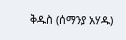ቅዱስ (ሰማንያ አሃዱ)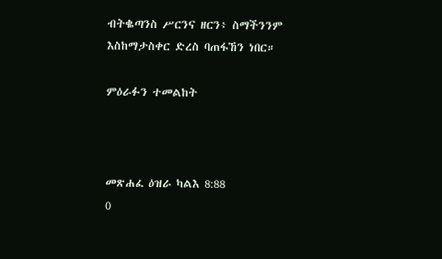ብትቈጣንስ ሥርንና ዘርን፥ ስማችንንም እስከማታስቀር ድረስ ባጠፋኸን ነበር።

ምዕራፉን ተመልከት



መጽሐፈ ዕዝራ ካልእ 8:88
0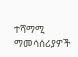ተሻማሚ ማመሳሰሪያዎች